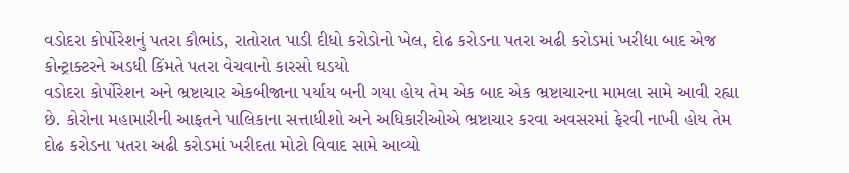વડોદરા કોર્પોરેશનું પતરા કૌભાંડ, રાતોરાત પાડી દીધો કરોડોનો ખેલ, દોઢ કરોડના પતરા અઢી કરોડમાં ખરીદ્યા બાદ એજ કોન્ટ્રાક્ટરને અડધી કિંમતે પતરા વેચવાનો કારસો ઘડયો
વડોદરા કોર્પોરેશન અને ભ્રષ્ટાચાર એકબીજાના પર્યાય બની ગયા હોય તેમ એક બાદ એક ભ્રષ્ટાચારના મામલા સામે આવી રહ્યા છે. કોરોના મહામારીની આફતને પાલિકાના સત્તાધીશો અને અધિકારીઓએ ભ્રષ્ટાચાર કરવા અવસરમાં ફેરવી નાખી હોય તેમ દોઢ કરોડના પતરા અઢી કરોડમાં ખરીદતા મોટો વિવાદ સામે આવ્યો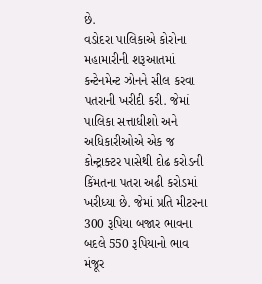છે.
વડોદરા પાલિકાએ કોરોના મહામારીની શરૂઆતમાં કન્ટેનમેન્ટ ઝોનને સીલ કરવા પતરાની ખરીદી કરી. જેમાં પાલિકા સત્તાધીશો અને અધિકારીઓએ એક જ કોન્ટ્રાક્ટર પાસેથી દોઢ કરોડની કિંમતના પતરા અઢી કરોડમાં ખરીધ્યા છે. જેમાં પ્રતિ મીટરના 300 રૂપિયા બજાર ભાવના બદલે 550 રૂપિયાનો ભાવ મંજૂર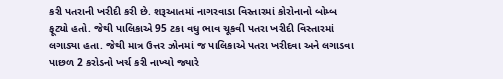કરી પતરાની ખરીદી કરી છે. શરૂઆતમાં નાગરવાડા વિસ્તારમાં કોરોનાનો બોમ્બ ફૂટ્યો હતો. જેથી પાલિકાએ 95 ટકા વધુ ભાવ ચૂકવી પતરા ખરીદી વિસ્તારમાં લગાડ્યા હતા. જેથી માત્ર ઉત્તર ઝોનમાં જ પાલિકાએ પતરા ખરીદવા અને લગાડવા પાછળ 2 કરોડનો ખર્ચ કરી નાખ્યો જ્યારે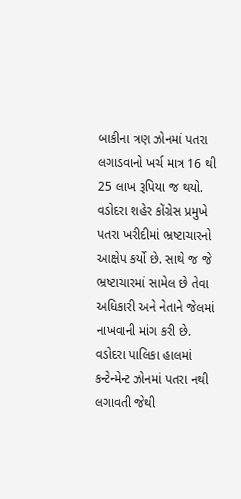બાકીના ત્રણ ઝોનમાં પતરા લગાડવાનો ખર્ચ માત્ર 16 થી 25 લાખ રૂપિયા જ થયો. વડોદરા શહેર કોંગ્રેસ પ્રમુખે પતરા ખરીદીમાં ભ્રષ્ટાચારનો આક્ષેપ કર્યો છે. સાથે જ જે ભ્રષ્ટાચારમાં સામેલ છે તેવા અધિકારી અને નેતાને જેલમાં નાખવાની માંગ કરી છે.
વડોદરા પાલિકા હાલમાં કન્ટેન્મેન્ટ ઝોનમાં પતરા નથી લગાવતી જેથી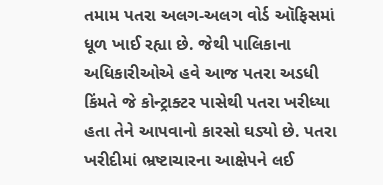તમામ પતરા અલગ-અલગ વોર્ડ ઑફિસમાં ધૂળ ખાઈ રહ્યા છે. જેથી પાલિકાના અધિકારીઓએ હવે આજ પતરા અડધી કિંમતે જે કોન્ટ્રાક્ટર પાસેથી પતરા ખરીધ્યા હતા તેને આપવાનો કારસો ઘડ્યો છે. પતરા ખરીદીમાં ભ્રષ્ટાચારના આક્ષેપને લઈ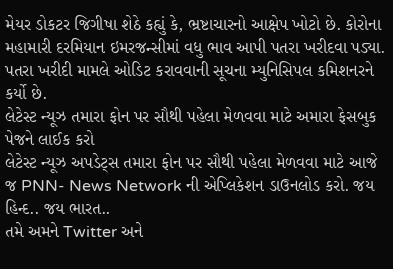મેયર ડોકટર જિગીષા શેઠે કહ્યું કે, ભ્રષ્ટાચારનો આક્ષેપ ખોટો છે. કોરોના મહામારી દરમિયાન ઇમરજન્સીમાં વધુ ભાવ આપી પતરા ખરીદવા પડ્યા. પતરા ખરીદી મામલે ઓડિટ કરાવવાની સૂચના મ્યુનિસિપલ કમિશનરને કર્યો છે.
લેટેસ્ટ ન્યૂઝ તમારા ફોન પર સૌથી પહેલા મેળવવા માટે અમારા ફેસબુક પેજને લાઈક કરો
લેટેસ્ટ ન્યૂઝ અપડેટ્સ તમારા ફોન પર સૌથી પહેલા મેળવવા માટે આજે જ PNN- News Network ની એપ્લિકેશન ડાઉનલોડ કરો. જય હિન્દ.. જય ભારત..
તમે અમને Twitter અને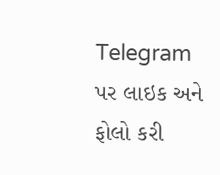Telegram પર લાઇક અને ફોલો કરી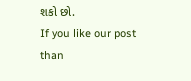શકો છો.
If you like our post than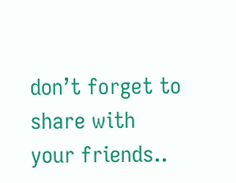don’t forget to share with your friends..